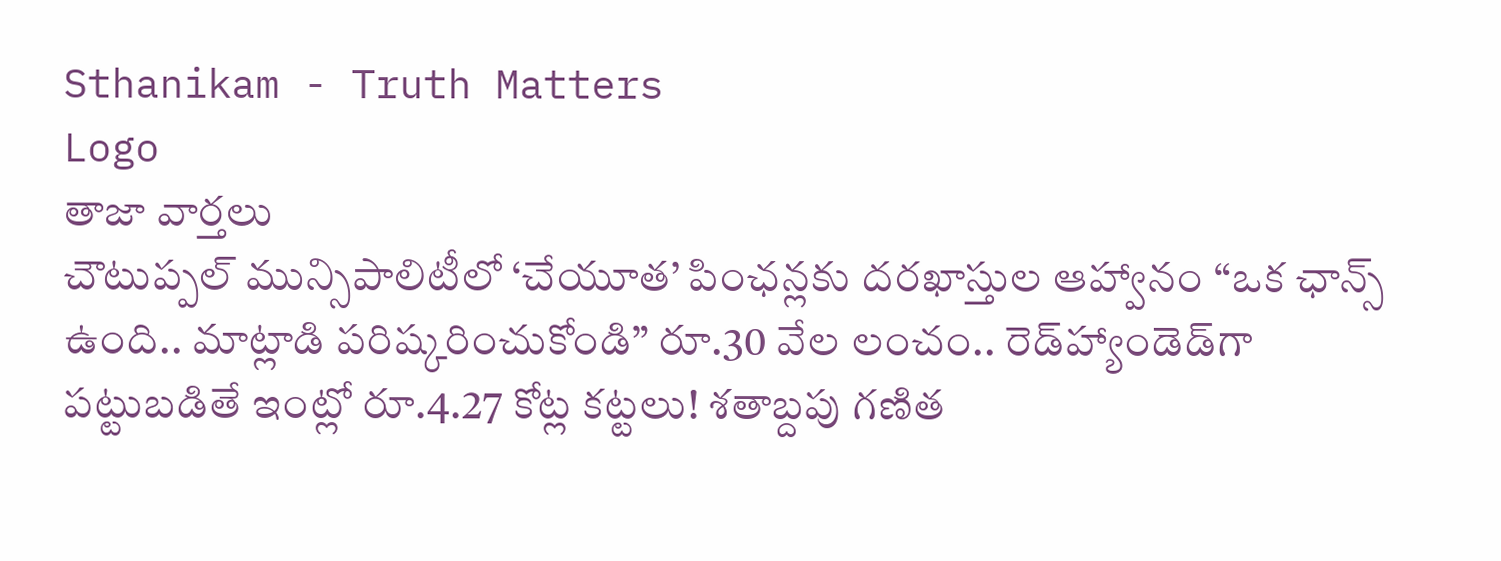Sthanikam - Truth Matters
Logo
తాజా వార్తలు
చౌటుప్పల్ మున్సిపాలిటీలో ‘చేయూత’ పింఛన్లకు దరఖాస్తుల ఆహ్వానం “ఒక ఛాన్స్‌ ఉంది.. మాట్లాడి పరిష్కరించుకోండి” రూ.30 వేల లంచం.. రెడ్‌హ్యాండెడ్‌గా పట్టుబడితే ఇంట్లో రూ.4.27 కోట్ల కట్టలు! శతాబ్దపు గణిత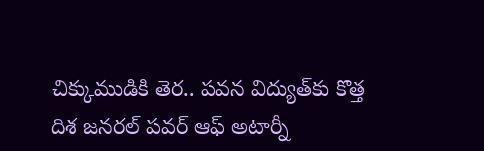చిక్కుముడికి తెర.. పవన విద్యుత్‌కు కొత్త దిశ జనరల్ పవర్ ఆఫ్ అటార్నీ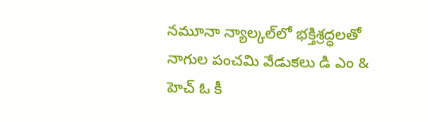నమూనా న్యాల్కల్‌లో భక్తిశ్రద్ధలతో నాగుల పంచమి వేడుకలు డి ఎం & హెచ్ ఓ కీ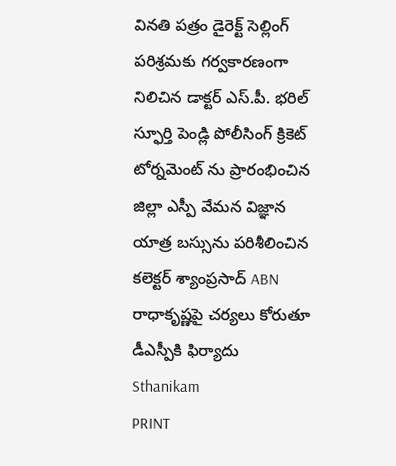వినతి పత్రం డైరెక్ట్ సెల్లింగ్ పరిశ్రమకు గర్వకారణంగా నిలిచిన డాక్టర్ ఎస్.పీ. భరిల్ స్ఫూర్తి పెండ్లి పోలీసింగ్ క్రికెట్ టోర్నమెంట్ ను ప్రారంభించిన జిల్లా ఎస్పీ వేమన విజ్ఞాన యాత్ర బస్సును పరిశీలించిన కలెక్టర్ శ్యాంప్రసాద్ ABN రాధాకృష్ణపై చర్యలు కోరుతూ డీఎస్పీకి ఫిర్యాదు
Sthanikam
PRINT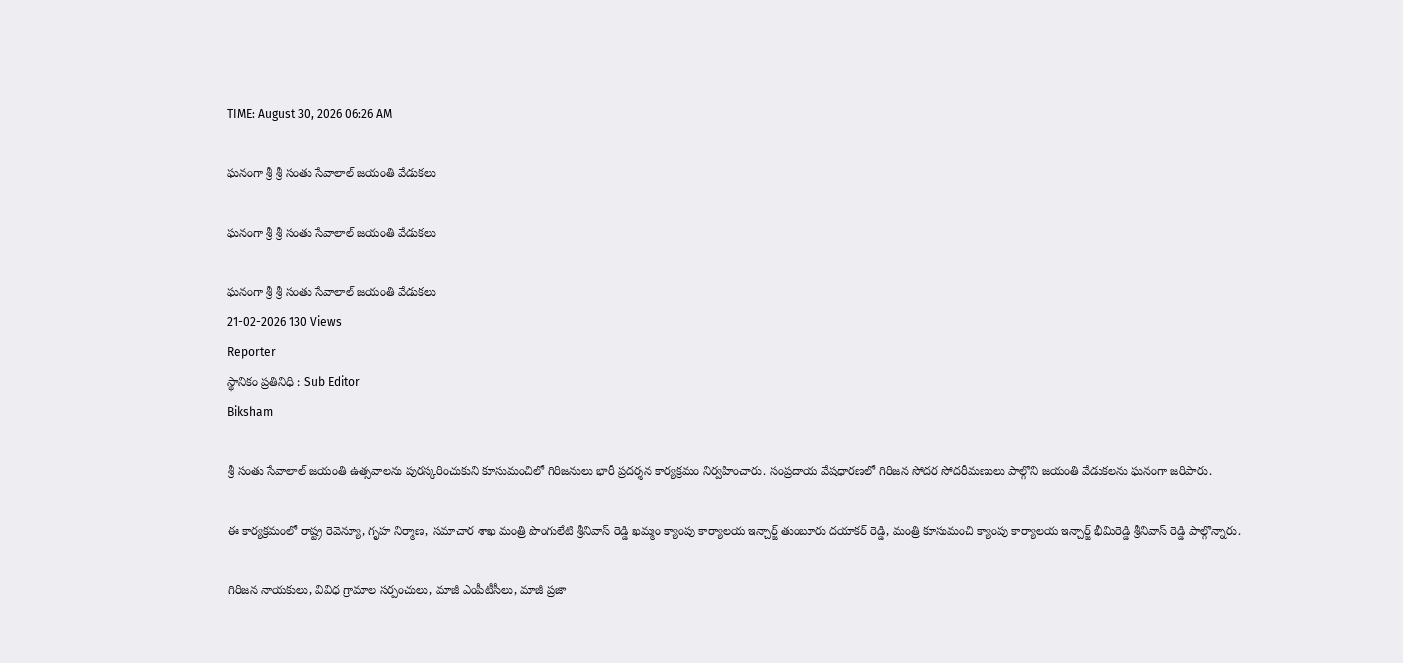TIME: August 30, 2026 06:26 AM

ఘనంగా శ్రీ శ్రీ సంతు సేవాలాల్ జయంతి వేడుకలు

ఘనంగా శ్రీ శ్రీ సంతు సేవాలాల్ జయంతి వేడుకలు

ఘనంగా శ్రీ శ్రీ సంతు సేవాలాల్ జయంతి వేడుకలు
21-02-2026 130 Views
Reporter
స్థానికం ప్రతినిధి : Sub Editor
Biksham

శ్రీ సంతు సేవాలాల్ జయంతి ఉత్సవాలను పురస్కరించుకుని కూసుమంచిలో గిరిజనులు భారీ ప్రదర్శన కార్యక్రమం నిర్వహించారు. సంప్రదాయ వేషధారణలో గిరిజన సోదర సోదరీమణులు పాల్గొని జయంతి వేడుకలను ఘనంగా జరిపారు.

ఈ కార్యక్రమంలో రాష్ట్ర రెవెన్యూ, గృహ నిర్మాణ, సమాచార శాఖ మంత్రి పొంగులేటి శ్రీనివాస్ రెడ్డి ఖమ్మం క్యాంపు కార్యాలయ ఇన్చార్జ్ తుంబూరు దయాకర్ రెడ్డి, మంత్రి కూసుమంచి క్యాంపు కార్యాలయ ఇన్చార్జ్ భీమిరెడ్డి శ్రీనివాస్ రెడ్డి పాల్గొన్నారు.

గిరిజన నాయకులు, వివిధ గ్రామాల సర్పంచులు, మాజీ ఎంపీటీసీలు, మాజీ ప్రజా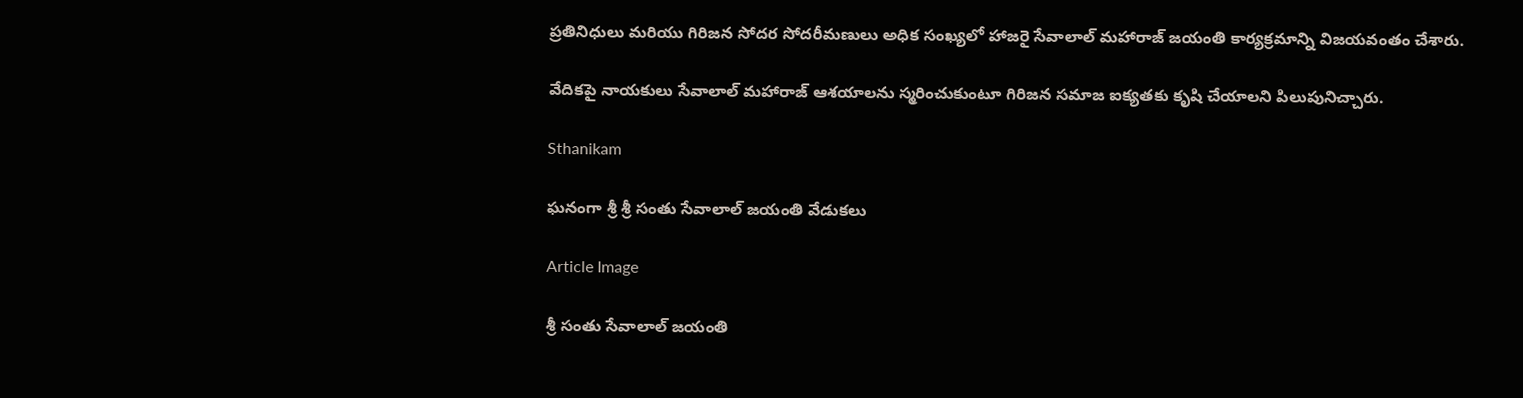ప్రతినిధులు మరియు గిరిజన సోదర సోదరీమణులు అధిక సంఖ్యలో హాజరై సేవాలాల్ మహారాజ్ జయంతి కార్యక్రమాన్ని విజయవంతం చేశారు.

వేదికపై నాయకులు సేవాలాల్ మహారాజ్ ఆశయాలను స్మరించుకుంటూ గిరిజన సమాజ ఐక్యతకు కృషి చేయాలని పిలుపునిచ్చారు.

Sthanikam

ఘనంగా శ్రీ శ్రీ సంతు సేవాలాల్ జయంతి వేడుకలు

Article Image

శ్రీ సంతు సేవాలాల్ జయంతి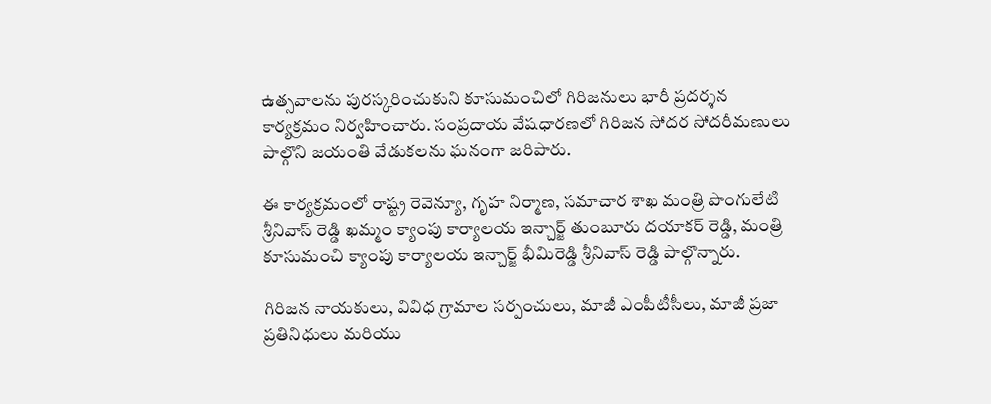ఉత్సవాలను పురస్కరించుకుని కూసుమంచిలో గిరిజనులు భారీ ప్రదర్శన కార్యక్రమం నిర్వహించారు. సంప్రదాయ వేషధారణలో గిరిజన సోదర సోదరీమణులు పాల్గొని జయంతి వేడుకలను ఘనంగా జరిపారు.

ఈ కార్యక్రమంలో రాష్ట్ర రెవెన్యూ, గృహ నిర్మాణ, సమాచార శాఖ మంత్రి పొంగులేటి శ్రీనివాస్ రెడ్డి ఖమ్మం క్యాంపు కార్యాలయ ఇన్చార్జ్ తుంబూరు దయాకర్ రెడ్డి, మంత్రి కూసుమంచి క్యాంపు కార్యాలయ ఇన్చార్జ్ భీమిరెడ్డి శ్రీనివాస్ రెడ్డి పాల్గొన్నారు.

గిరిజన నాయకులు, వివిధ గ్రామాల సర్పంచులు, మాజీ ఎంపీటీసీలు, మాజీ ప్రజా ప్రతినిధులు మరియు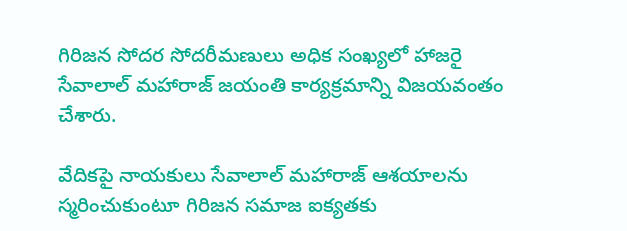గిరిజన సోదర సోదరీమణులు అధిక సంఖ్యలో హాజరై సేవాలాల్ మహారాజ్ జయంతి కార్యక్రమాన్ని విజయవంతం చేశారు.

వేదికపై నాయకులు సేవాలాల్ మహారాజ్ ఆశయాలను స్మరించుకుంటూ గిరిజన సమాజ ఐక్యతకు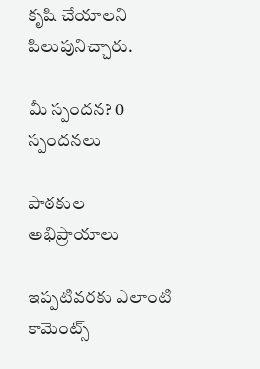కృషి చేయాలని పిలుపునిచ్చారు.

మీ స్పందన? 0 స్పందనలు

పాఠకుల అభిప్రాయాలు

ఇప్పటివరకు ఎలాంటి కామెంట్స్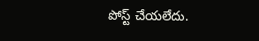పోస్ట్ చేయలేదు.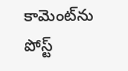కామెంట్‌ను పోస్ట్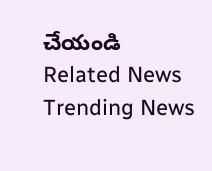చేయండి
Related News
Trending News